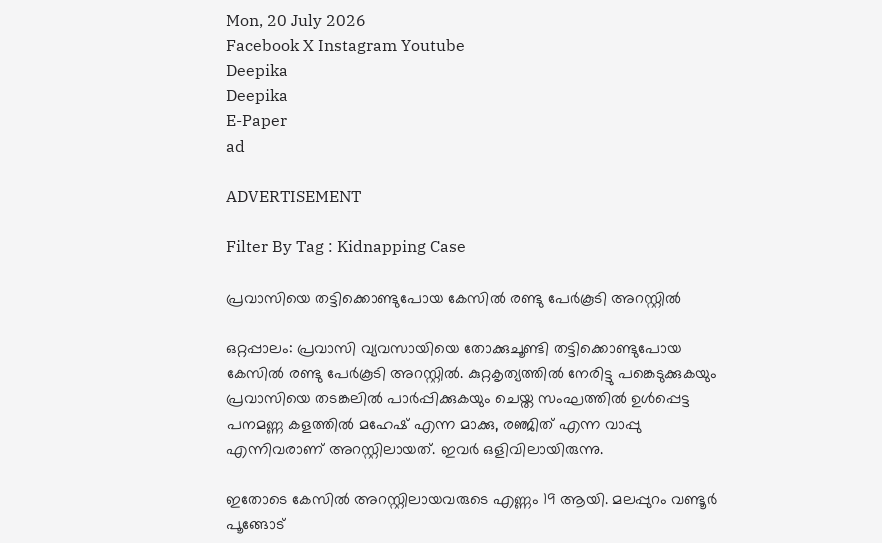Mon, 20 July 2026
Facebook X Instagram Youtube
Deepika
Deepika
E-Paper
ad

ADVERTISEMENT

Filter By Tag : Kidnapping Case

പ്രവാസിയെ തട്ടിക്കൊണ്ടുപോയ കേസിൽ രണ്ടു പേർകൂടി അറസ്റ്റിൽ

ഒറ്റപ്പാലം: പ്രവാസി വ്യവസായിയെ തോക്കുചൂണ്ടി തട്ടിക്കൊണ്ടുപോയ കേസിൽ രണ്ടു പേർകൂടി അറസ്റ്റിൽ. കുറ്റകൃത്യത്തിൽ നേരിട്ടു പങ്കെടുക്കുകയും പ്രവാസിയെ തടങ്കലിൽ പാർപ്പിക്കുകയും ചെയ്ത സംഘത്തിൽ ഉൾപ്പെട്ട പനമണ്ണ കളത്തിൽ മഹേഷ് എന്ന മാക്കു, രഞ്ജിത് എന്ന വാപ്പു എന്നിവരാണ് അറസ്റ്റിലായത്. ഇവർ ഒളിവിലായിരുന്നു.

ഇതോടെ കേസിൽ അറസ്റ്റിലായവരുടെ എണ്ണം 19 ആയി. മലപ്പുറം വണ്ടൂർ പൂങ്ങോട്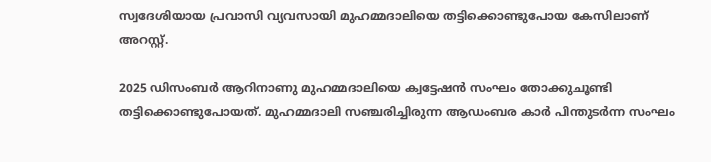സ്വദേശിയായ പ്രവാസി വ്യവസായി മുഹമ്മദാലിയെ തട്ടിക്കൊണ്ടുപോയ കേസിലാണ് അറസ്റ്റ്.

2025 ഡിസംബർ ആറിനാണു മുഹമ്മദാലിയെ ക്വട്ടേഷൻ സംഘം തോക്കുചൂണ്ടി തട്ടിക്കൊണ്ടുപോയത്. മുഹമ്മദാലി സഞ്ചരിച്ചിരുന്ന ആഡംബര കാർ പിന്തുടർന്ന സംഘം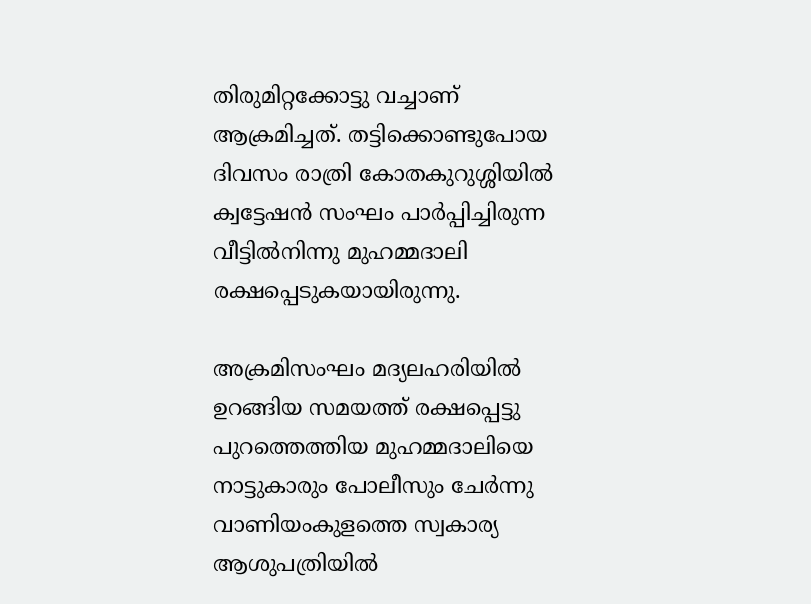തിരുമിറ്റക്കോട്ടു വച്ചാണ് ആക്രമിച്ചത്. തട്ടിക്കൊണ്ടുപോയ ദിവസം രാത്രി കോതകുറുശ്ശിയിൽ ക്വട്ടേഷൻ സംഘം പാർപ്പിച്ചിരുന്ന വീട്ടിൽനിന്നു മുഹമ്മദാലി രക്ഷപ്പെടുകയായിരുന്നു.

അക്രമിസംഘം മദ്യലഹരിയിൽ ഉറങ്ങിയ സമയത്ത് രക്ഷപ്പെട്ടു പുറത്തെത്തിയ മുഹമ്മദാലിയെ നാട്ടുകാരും പോലീസും ചേർന്നു വാണിയംകുളത്തെ സ്വകാര്യ ആശുപത്രിയിൽ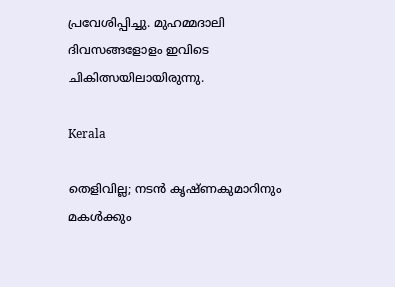പ്രവേശിപ്പിച്ചു. മുഹമ്മദാലി ദിവസങ്ങളോളം ഇവിടെ ചികിത്സയിലായിരുന്നു.

Kerala

തെളിവില്ല; നടൻ കൃഷ്ണകുമാറിനും മകൾക്കും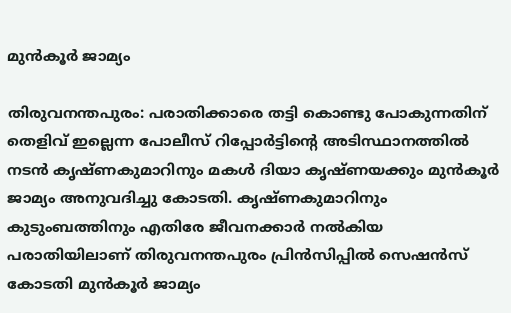മുൻകൂർ ജാമ്യം

തിരുവനന്തപുരം: പരാതിക്കാരെ തട്ടി കൊണ്ടു പോകുന്നതിന് തെളിവ് ഇല്ലെന്ന പോലീസ് റിപ്പോർട്ടിന്‍റെ അടിസ്ഥാനത്തിൽ നടൻ കൃഷ്ണകുമാറിനും മകൾ ദിയാ കൃഷ്ണയക്കും മുൻകൂർ ജാമ്യം അനുവദിച്ചു കോടതി. കൃഷ്ണകുമാറിനും കുടുംബത്തിനും എതിരേ ജീവനക്കാർ നൽകിയ പരാതിയിലാണ് തിരുവനന്തപുരം പ്രിൻസിപ്പിൽ സെഷൻസ് കോടതി മുൻകൂർ ജാമ്യം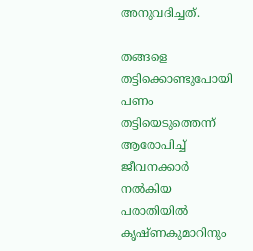അനുവദിച്ചത്.

തങ്ങളെ തട്ടിക്കൊണ്ടുപോയി പണം തട്ടിയെടുത്തെന്ന് ആരോപിച്ച് ജീവനക്കാർ നൽകിയ പരാതിയിൽ കൃഷ്ണകുമാറിനും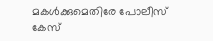മകൾക്കുമെതിരേ പോലീസ് കേസ്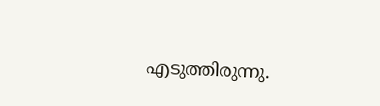എടുത്തിരുന്നു.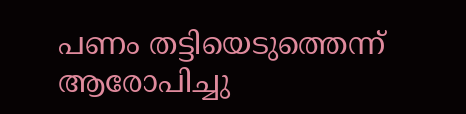പണം തട്ടിയെടുത്തെന്ന് ആരോപിച്ചു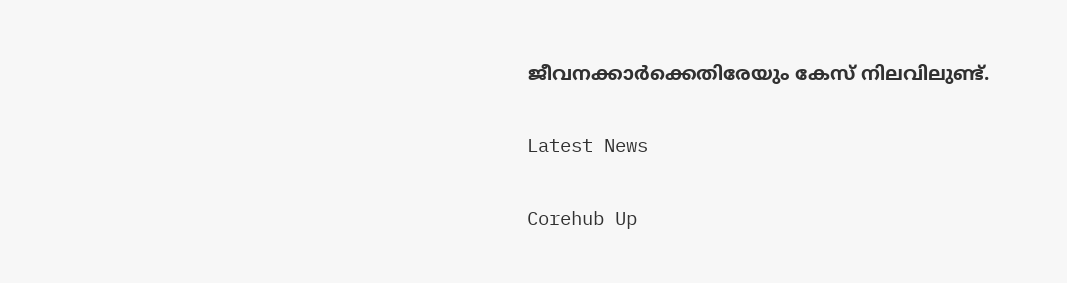ജീവനക്കാർക്കെതിരേയും കേസ് നിലവിലുണ്ട്.

Latest News

Corehub Up